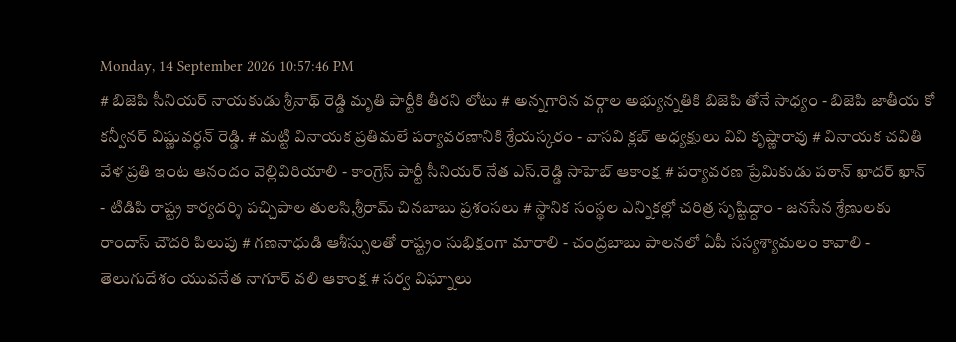Monday, 14 September 2026 10:57:46 PM
# బిజెపి సీనియర్ నాయకుడు శ్రీనాథ్ రెడ్డి మృతి పార్టీకి తీరని లోటు # అన్నగారిన వర్గాల అభ్యున్నతికి బిజెపి తోనే సాధ్యం - బిజెపి జాతీయ కో కన్వీనర్ విష్ణువర్ధన్ రెడ్డి. # మట్టి వినాయక ప్రతిమలే పర్యావరణానికి శ్రేయస్కరం - వాసవి క్లబ్ అధ్యక్షులు వివి కృష్ణారావు # వినాయక చవితి వేళ ప్రతి ఇంట ఆనందం వెల్లివిరియాలి - కాంగ్రెస్ పార్టీ సీనియర్ నేత ఎస్.రెడ్డి సాహెబ్ ఆకాంక్ష # పర్యావరణ ప్రేమికుడు పఠాన్ ఖాదర్ ఖాన్ - టిడిపి రాష్ట్ర కార్యదర్శి పచ్చిపాల తులసి,శ్రీరామ్ చినబాబు ప్రశంసలు # స్థానిక సంస్థల ఎన్నికల్లో చరిత్ర సృష్టిద్దాం - జనసేన శ్రేణులకు రాందాస్ చౌదరి పిలుపు # గణనాధుడి ఆశీస్సులతో రాష్ట్రం సుభిక్షంగా మారాలి - చంద్రబాబు పాలనలో ఏపీ సస్యశ్యామలం కావాలి - తెలుగుదేశం యువనేత నాగూర్ వలి ఆకాంక్ష # సర్వ విఘ్నాలు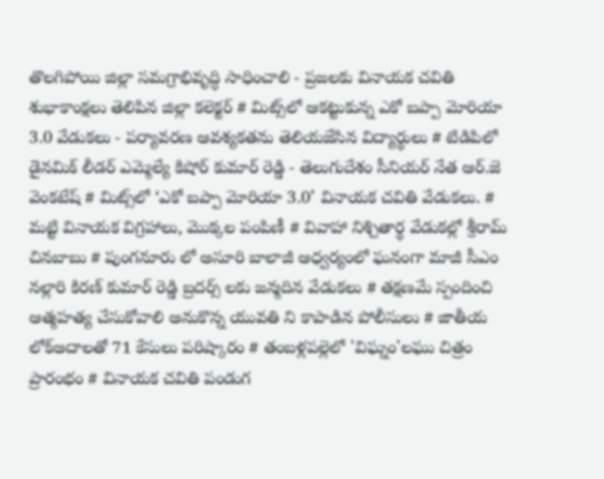తొలగిపోయి జిల్లా సమగ్రాభివృద్ధి సాధించాలి - ప్రజలకు వినాయక చవితి శుభాకాంక్షలు తెలిపిన జిల్లా కలెక్టర్ # మిట్స్‌లో ఆకట్టుకున్న ఎకో బప్పా మోరియా 3.0 వేడుకలు - పర్యావరణ ఆవశ్యకతను తెలియజేసిన విద్యార్థులు # టిడిపిలో డైనమిక్ లీడర్ ఎమ్మెల్యే కిషోర్ కుమార్ రెడ్డి - తెలుగుదేశం సీనియర్ నేత ఆర్.జె వెంకటేష్ # మిట్స్‌లో ‘ఎకో బప్పా మోరియా 3.0’ వినాయక చవితి వేడుకలు. # మట్టి వినాయక విగ్రహాలు, మొక్కల పంపిణీ # వివాహా నిశ్చితార్థ వేడుకల్లో శ్రీరామ్ చినబాబు # పుంగనూరు లో అసూరి బాలాజీ ఆధ్వర్యంలో ఘనంగా మాజీ సీఎం నల్లారి కిరణ్ కుమార్ రెడ్డి బ్రదర్స్ లకు జన్మదిన వేడుకలు # తక్షణమే స్పందించి ఆత్మహత్య చేసుకోవాలి అనుకొన్న యువతి ని కాపాడిన పోలీసులు # జాతీయ లోక్అదాలతో 71 కేసులు పరిష్కారం # తంబళ్లపల్లెలో 'విఘ్నం'లఘు చిత్రం ప్రారంభం # వినాయక చవితి పండుగ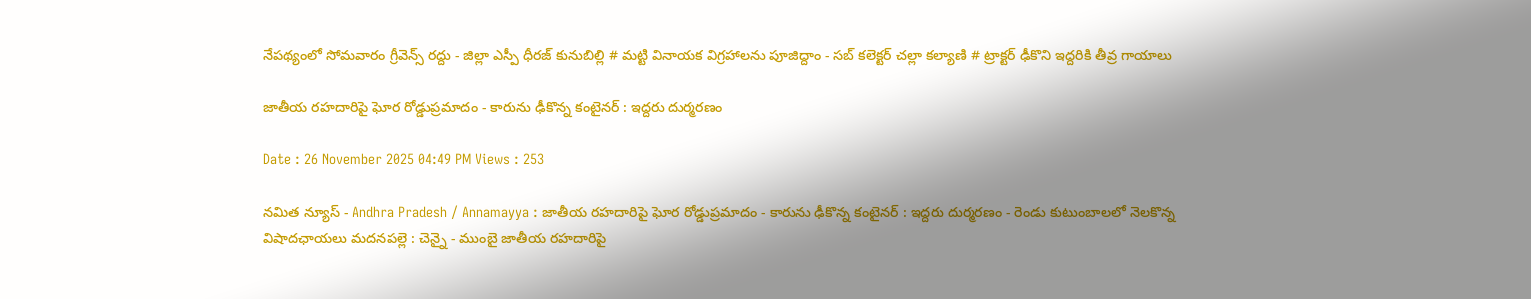నేపథ్యంలో సోమవారం గ్రీవెన్స్ రద్దు - జిల్లా ఎస్పీ ధీరజ్ కునుబిల్లి # మట్టి వినాయక విగ్రహాలను పూజిద్దాం - సబ్ కలెక్టర్ చల్లా కల్యాణి # ట్రాక్టర్ ఢీకొని ఇద్దరికి తీవ్ర గాయాలు

జాతీయ రహదారిపై ఘోర రోడ్డుప్రమాదం - కారును ఢీకొన్న కంటైనర్ : ఇద్దరు దుర్మరణం

Date : 26 November 2025 04:49 PM Views : 253

నమిత న్యూస్ - Andhra Pradesh / Annamayya : జాతీయ రహదారిపై ఘోర రోడ్డుప్రమాదం - కారును ఢీకొన్న కంటైనర్ : ఇద్దరు దుర్మరణం - రెండు కుటుంబాలలో నెలకొన్న విషాదఛాయలు మదనపల్లె : చెన్నై - ముంబై జాతీయ రహదారిపై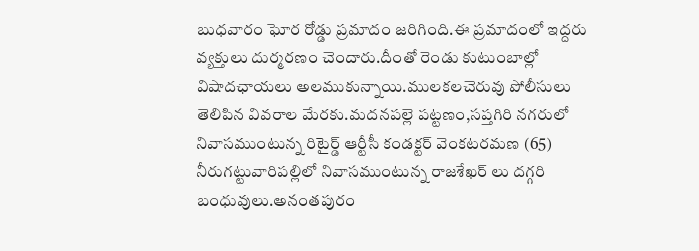బుధవారం ఘోర రోడ్డు ప్రమాదం జరిగింది.ఈ ప్రమాదంలో ఇద్దరు వ్యక్తులు దుర్మరణం చెందారు.దీంతో రెండు కుటుంబాల్లో విషాదఛాయలు అలముకున్నాయి.ములకలచెరువు పోలీసులు తెలిపిన వివరాల మేరకు.మదనపల్లె పట్టణం,సప్తగిరి నగరులో నివాసముంటున్న రిటైర్డ్ ఆర్టీసీ కండక్టర్ వెంకటరమణ (65) నీరుగట్టువారిపల్లిలో నివాసముంటున్న రాజశేఖర్ లు దగ్గరి బంధువులు.అనంతపురం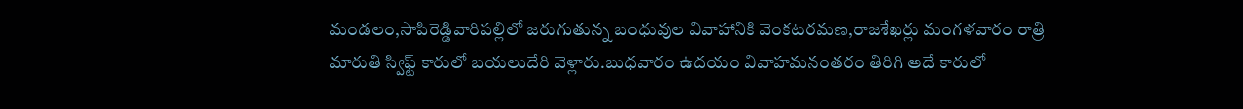మండలం,సాపిరెడ్డివారిపల్లిలో జరుగుతున్న బంధువుల వివాహానికి వెంకటరమణ,రాజశేఖర్లు మంగళవారం రాత్రి మారుతి స్విఫ్ట్ కారులో బయలుదేరి వెళ్లారు.బుధవారం ఉదయం వివాహమనంతరం తిరిగి అదే కారులో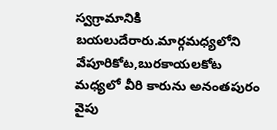స్వగ్రామానికి బయలుదేరారు.మార్గమధ్యలోని వేపూరికోట,బురకాయలకోట మధ్యలో వీరి కారును అనంతపురం వైపు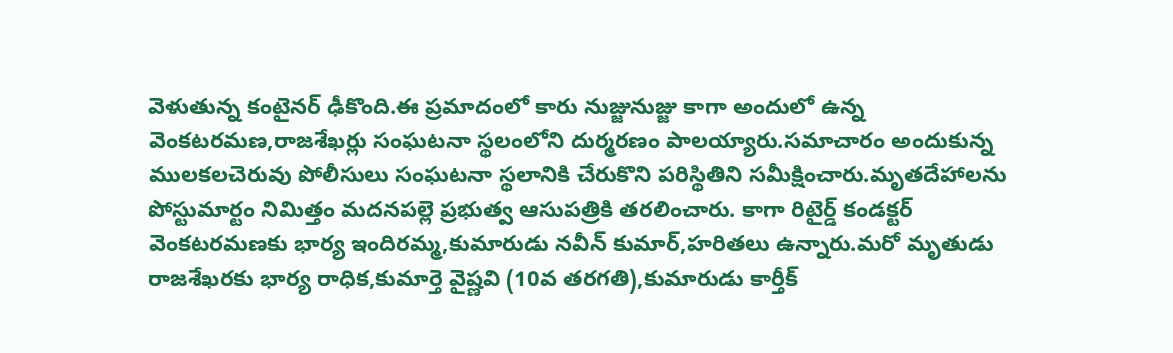వెళుతున్న కంటైనర్ ఢీకొంది.ఈ ప్రమాదంలో కారు నుజ్జునుజ్జు కాగా అందులో ఉన్న వెంకటరమణ,రాజశేఖర్లు సంఘటనా స్థలంలోని దుర్మరణం పాలయ్యారు.సమాచారం అందుకున్న ములకలచెరువు పోలీసులు సంఘటనా స్థలానికి చేరుకొని పరిస్థితిని సమీక్షించారు.మృతదేహాలను పోస్టుమార్టం నిమిత్తం మదనపల్లె ప్రభుత్వ ఆసుపత్రికి తరలించారు. కాగా రిటైర్డ్ కండక్టర్ వెంకటరమణకు భార్య ఇందిరమ్మ,కుమారుడు నవీన్ కుమార్,హరితలు ఉన్నారు.మరో మృతుడు రాజశేఖరకు భార్య రాధిక,కుమార్తె వైష్ణవి (10వ తరగతి),కుమారుడు కార్తీక్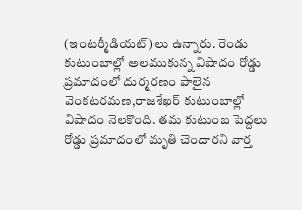(ఇంటర్మీడియట్)లు ఉన్నారు. రెండు కుటుంబాల్లో అలముకున్న విషాదం రోడ్డు ప్రమాదంలో దుర్మరణం పాలైన వెంకటరమణ,రాజశేఖర్ కుటుంబాల్లో విషాదం నెలకొంది. తమ కుటుంబ పెద్దలు రోడ్డు ప్రమాదంలో మృతి చెందారని వార్త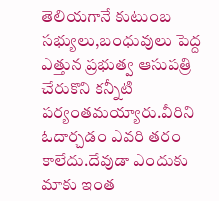తెలియగానే కుటుంబ సభ్యులు,బంధువులు పెద్ద ఎత్తున ప్రభుత్వ ఆసుపత్రి చేరుకొని కన్నీటి పర్యంతమయ్యారు.వీరిని ఓదార్చడం ఎవరి తరం కాలేదు.దేవుడా ఎందుకు మాకు ఇంత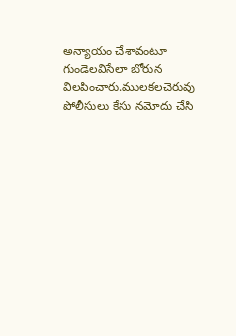అన్యాయం చేశావంటూ గుండెలవిసేలా బోరున విలపించారు.ములకలచెరువు పోలీసులు కేసు నమోదు చేసి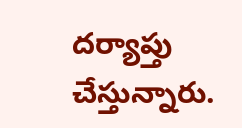దర్యాప్తు చేస్తున్నారు.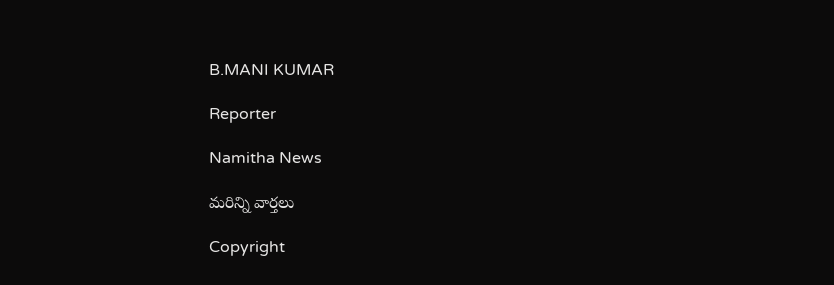B.MANI KUMAR

Reporter

Namitha News

మరిన్ని వార్తలు

Copyright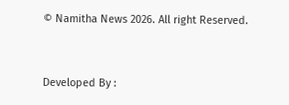© Namitha News 2026. All right Reserved.



Developed By :